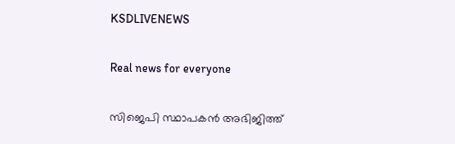KSDLIVENEWS

Real news for everyone

സിജെപി സ്ഥാപകൻ അഭിജിത്ത്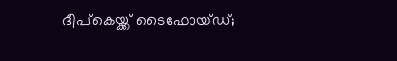ദീപ്കെയ്ക്ക് ടൈഫോയ്ഡ്;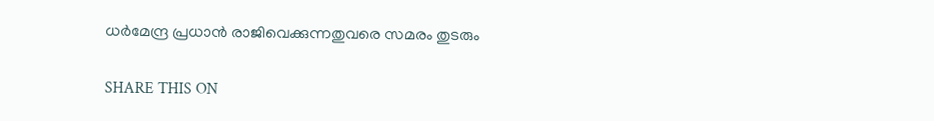ധർമേന്ദ്ര പ്രധാൻ രാജിവെക്കുന്നതുവരെ സമരം തുടരും

SHARE THIS ON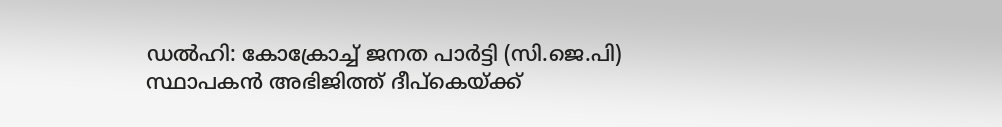ഡൽഹി: കോക്രോച്ച് ജനത പാർട്ടി (സി.ജെ.പി) സ്ഥാപകൻ അഭിജിത്ത് ദീപ്കെയ്ക്ക്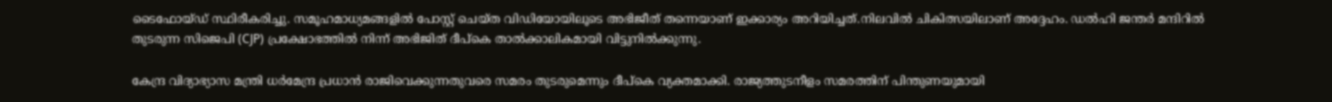ടൈഫോയ്ഡ് സ്ഥിരീകരിച്ചു. സമൂഹമാധ്യമങ്ങളിൽ പോസ്റ്റ് ചെയ്ത വിഡിയോയിലൂടെ അഭിജീത് തന്നെയാണ് ഇക്കാര്യം അറിയിച്ചത്.നിലവിൽ ചികിത്സയിലാണ് അദ്ദേഹം. ഡൽഹി ജന്തർ മന്ദിറിൽ തുടരുന്ന സിജെപി (CJP) പ്രക്ഷോഭത്തിൽ നിന്ന് അഭിജിത് ദീപ്കെ താൽക്കാലികമായി വിട്ടുനിൽക്കുന്നു.

കേന്ദ്ര വിദ്യാഭ്യാസ മന്ത്രി ധർമേന്ദ്ര പ്രധാൻ രാജിവെക്കുന്നതുവരെ സമരം തുടരുമെന്നും ദീപ്കെ വ്യക്തമാക്കി. രാജ്യത്തുടനീളം സമരത്തിന് പിന്തുണയുമായി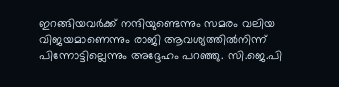ഇറങ്ങിയവർക്ക് നന്ദിയുണ്ടെന്നും സമരം വലിയ വിജയമാണെന്നും രാജി ആവശ്യത്തിൽനിന്ന് പിന്നോട്ടില്ലെന്നും അദ്ദേഹം പറഞ്ഞു. സി.ജെ.പി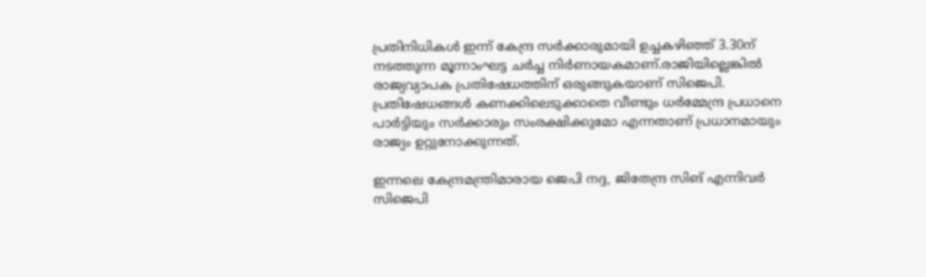പ്രതിനിധികൾ ഇന്ന് കേന്ദ്ര സർക്കാരുമായി ഉച്ചകഴിഞ്ഞ് 3.30ന് നടത്തുന്ന മൂന്നാംഘട്ട ചർച്ച നിർണായകമാണ്.രാജിയില്ലെങ്കിൽ രാജ്യവ്യാപക പ്രതിഷേധത്തിന് ഒരുങ്ങുകയാണ് സിജെപി. പ്രതിഷേധങ്ങൾ കണക്കിലെടുക്കാതെ വീണ്ടും ധർമ്മേന്ദ്ര പ്രധാനെ പാർട്ടിയും സർക്കാരും സംരക്ഷിക്കുമോ എന്നതാണ് പ്രധാനമായും രാജ്യം ഉറ്റുനോക്കുന്നത്.

ഇന്നലെ കേന്ദ്രമന്ത്രിമാരായ ജെപി നദ്ദ, ജിതേന്ദ്ര സിങ് എന്നിവർ സിജെപി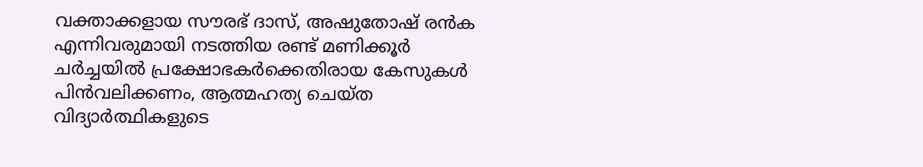വക്താക്കളായ സൗരഭ് ദാസ്, അഷുതോഷ് രൻക എന്നിവരുമായി നടത്തിയ രണ്ട് മണിക്കൂർ ചർച്ചയിൽ പ്രക്ഷോഭകര്‍ക്കെതിരായ കേസുകള്‍ പിന്‍വലിക്കണം, ആത്മഹത്യ ചെയ്ത വിദ്യാര്‍ത്ഥികളുടെ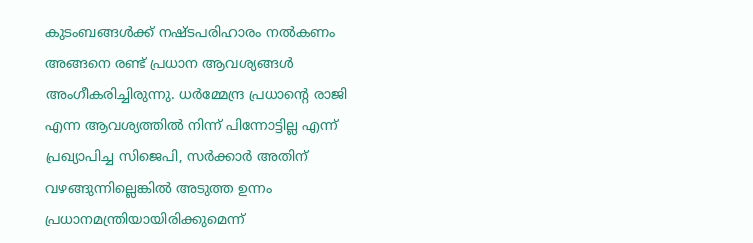കുടംബങ്ങള്‍ക്ക് നഷ്ടപരിഹാരം നല്‍കണം അങ്ങനെ രണ്ട് പ്രധാന ആവശ്യങ്ങള്‍ അംഗീകരിച്ചിരുന്നു. ധർമ്മേന്ദ്ര പ്രധാൻ്റെ രാജി എന്ന ആവശ്യത്തിൽ നിന്ന് പിന്നോട്ടില്ല എന്ന് പ്രഖ്യാപിച്ച സിജെപി, സർക്കാർ അതിന് വഴങ്ങുന്നില്ലെങ്കിൽ അടുത്ത ഉന്നം പ്രധാനമന്ത്രിയായിരിക്കുമെന്ന്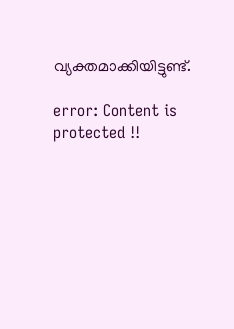വ്യക്തമാക്കിയിട്ടുണ്ട്.

error: Content is protected !!